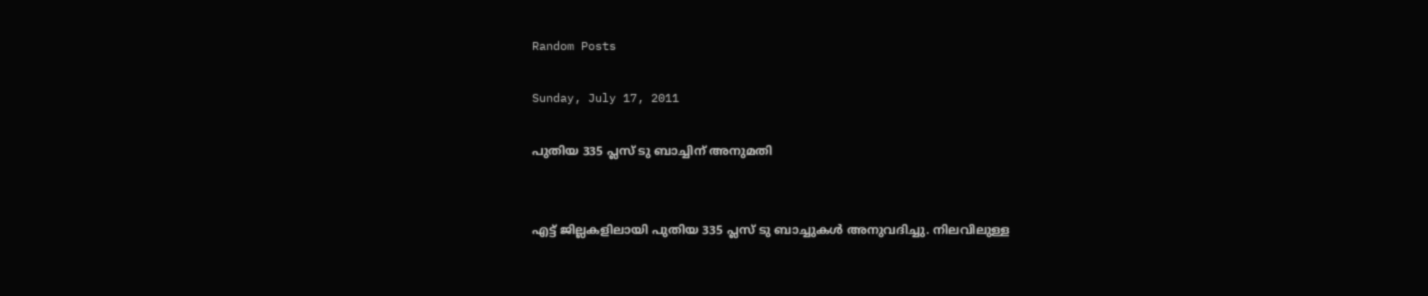Random Posts

Sunday, July 17, 2011

പുതിയ 335 പ്ലസ് ടു ബാച്ചിന് അനുമതി


എട്ട് ജില്ലകളിലായി പുതിയ 335 പ്ലസ് ടു ബാച്ചുകള്‍ അനുവദിച്ചു. നിലവിലുള്ള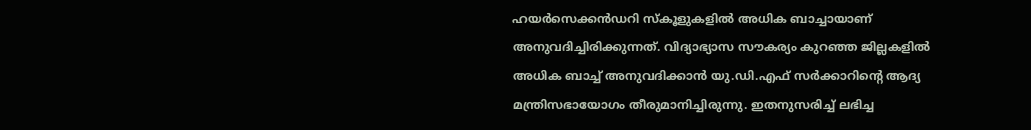ഹയര്‍സെക്കന്‍ഡറി സ്‌കൂളുകളില്‍ അധിക ബാച്ചായാണ് അനുവദിച്ചിരിക്കുന്നത്. വിദ്യാഭ്യാസ സൗകര്യം കുറഞ്ഞ ജില്ലകളില്‍ അധിക ബാച്ച് അനുവദിക്കാന്‍ യു.ഡി.എഫ് സര്‍ക്കാറിന്റെ ആദ്യ മന്ത്രിസഭായോഗം തീരുമാനിച്ചിരുന്നു. ഇതനുസരിച്ച് ലഭിച്ച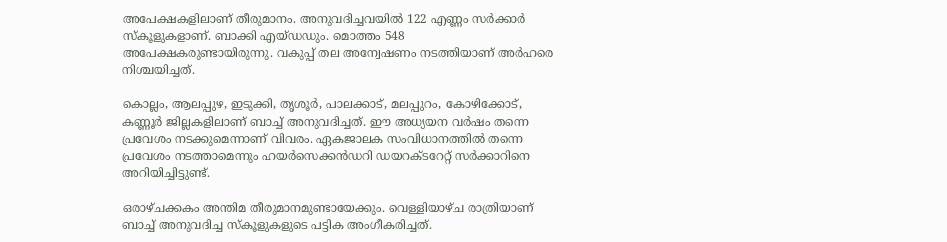അപേക്ഷകളിലാണ് തീരുമാനം. അനുവദിച്ചവയില്‍ 122 എണ്ണം സര്‍ക്കാര്‍ സ്‌കൂളുകളാണ്. ബാക്കി എയ്ഡഡും. മൊത്തം 548 അപേക്ഷകരുണ്ടായിരുന്നു. വകുപ്പ് തല അന്വേഷണം നടത്തിയാണ് അര്‍ഹരെ നിശ്ചയിച്ചത്.

കൊല്ലം, ആലപ്പുഴ, ഇടുക്കി, തൃശൂര്‍, പാലക്കാട്, മലപ്പുറം, കോഴിക്കോട്, കണ്ണൂര്‍ ജില്ലകളിലാണ് ബാച്ച് അനുവദിച്ചത്. ഈ അധ്യയന വര്‍ഷം തന്നെ പ്രവേശം നടക്കുമെന്നാണ് വിവരം. ഏകജാലക സംവിധാനത്തില്‍ തന്നെ പ്രവേശം നടത്താമെന്നും ഹയര്‍സെക്കന്‍ഡറി ഡയറക്ടറേറ്റ് സര്‍ക്കാറിനെ അറിയിച്ചിട്ടുണ്ട്.

ഒരാഴ്ചക്കകം അന്തിമ തീരുമാനമുണ്ടായേക്കും. വെള്ളിയാഴ്ച രാത്രിയാണ് ബാച്ച് അനുവദിച്ച സ്‌കൂളുകളുടെ പട്ടിക അംഗീകരിച്ചത്.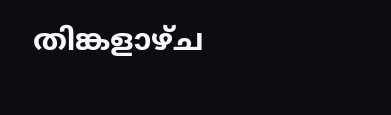തിങ്കളാഴ്ച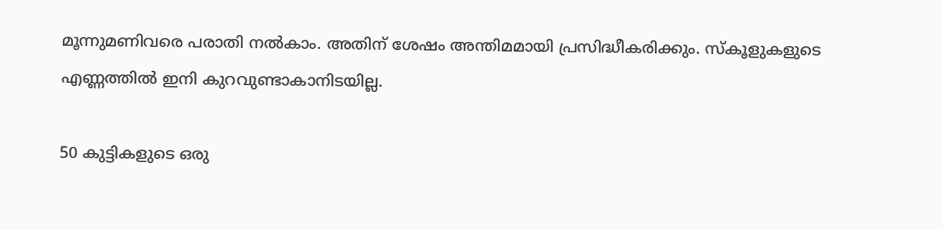മൂന്നുമണിവരെ പരാതി നല്‍കാം. അതിന് ശേഷം അന്തിമമായി പ്രസിദ്ധീകരിക്കും. സ്‌കൂളുകളുടെ എണ്ണത്തില്‍ ഇനി കുറവുണ്ടാകാനിടയില്ല.

50 കുട്ടികളുടെ ഒരു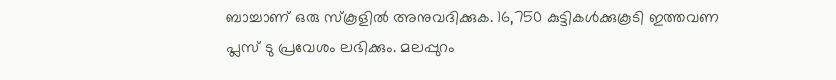ബാച്ചാണ് ഒരു സ്‌കൂളില്‍ അനുവദിക്കുക. 16,750 കുട്ടികള്‍ക്കുകൂടി ഇത്തവണ പ്ലസ് ടു പ്രവേശം ലഭിക്കും. മലപ്പുറം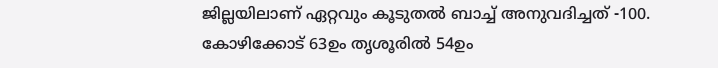ജില്ലയിലാണ് ഏറ്റവും കൂടുതല്‍ ബാച്ച് അനുവദിച്ചത് -100. കോഴിക്കോട് 63ഉം തൃശൂരില്‍ 54ഉം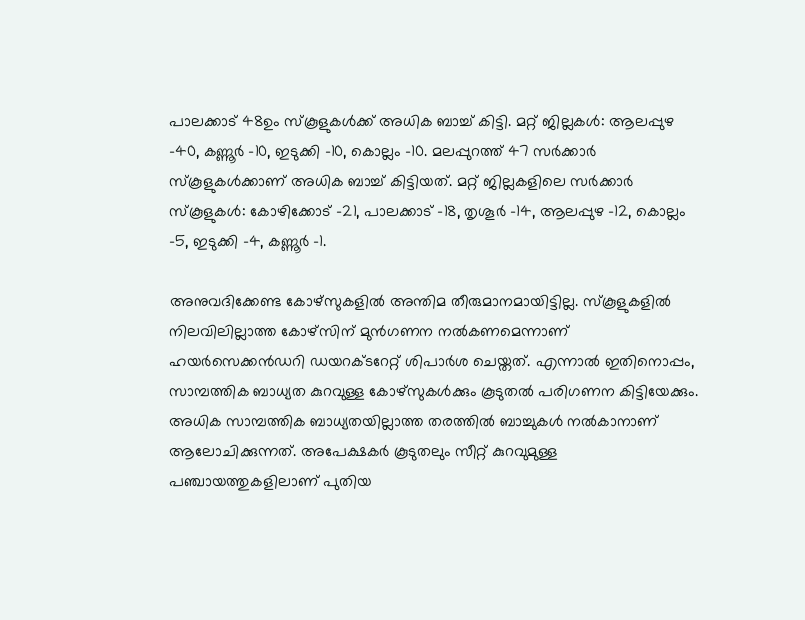പാലക്കാട് 48ഉം സ്‌കൂളുകള്‍ക്ക് അധിക ബാച്ച് കിട്ടി. മറ്റ് ജില്ലകള്‍: ആലപ്പുഴ -40, കണ്ണൂര്‍ -10, ഇടുക്കി -10, കൊല്ലം -10. മലപ്പുറത്ത് 47 സര്‍ക്കാര്‍ സ്‌കൂളുകള്‍ക്കാണ് അധിക ബാച്ച് കിട്ടിയത്. മറ്റ് ജില്ലകളിലെ സര്‍ക്കാര്‍ സ്‌കൂളുകള്‍: കോഴിക്കോട് -21, പാലക്കാട് -18, തൃശൂര്‍ -14, ആലപ്പുഴ -12, കൊല്ലം -5, ഇടുക്കി -4, കണ്ണൂര്‍ -1.

അനുവദിക്കേണ്ട കോഴ്‌സുകളില്‍ അന്തിമ തീരുമാനമായിട്ടില്ല. സ്‌കൂളുകളില്‍ നിലവിലില്ലാത്ത കോഴ്‌സിന് മുന്‍ഗണന നല്‍കണമെന്നാണ് ഹയര്‍സെക്കന്‍ഡറി ഡയറക്ടറേറ്റ് ശിപാര്‍ശ ചെയ്തത്. എന്നാല്‍ ഇതിനൊപ്പം, സാമ്പത്തിക ബാധ്യത കുറവുള്ള കോഴ്‌സുകള്‍ക്കും കൂടുതല്‍ പരിഗണന കിട്ടിയേക്കും. അധിക സാമ്പത്തിക ബാധ്യതയില്ലാത്ത തരത്തില്‍ ബാച്ചുകള്‍ നല്‍കാനാണ് ആലോചിക്കുന്നത്. അപേക്ഷകര്‍ കൂടുതലും സീറ്റ് കുറവുമുള്ള പഞ്ചായത്തുകളിലാണ് പുതിയ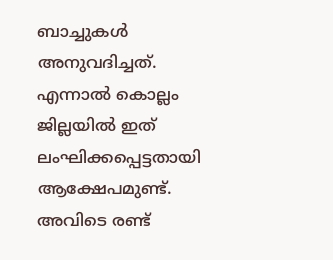ബാച്ചുകള്‍ അനുവദിച്ചത്. എന്നാല്‍ കൊല്ലം ജില്ലയില്‍ ഇത് ലംഘിക്കപ്പെട്ടതായി ആക്ഷേപമുണ്ട്. അവിടെ രണ്ട്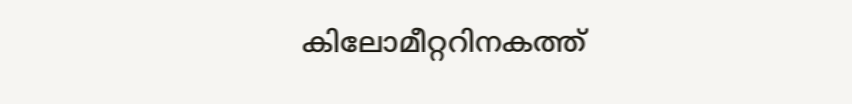കിലോമീറ്ററിനകത്ത്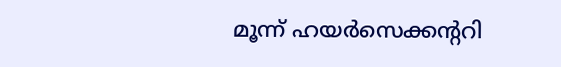മൂന്ന് ഹയര്‍സെക്കന്ററി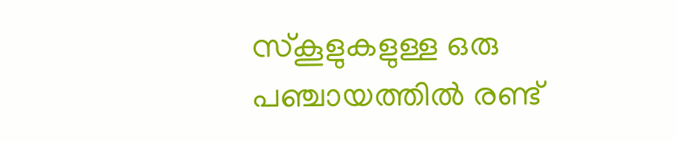സ്‌കൂളുകളുള്ള ഒരു പഞ്ചായത്തില്‍ രണ്ട്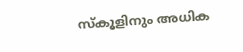സ്‌കൂളിനും അധിക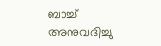ബാച്ച് അനുവദിച്ചു